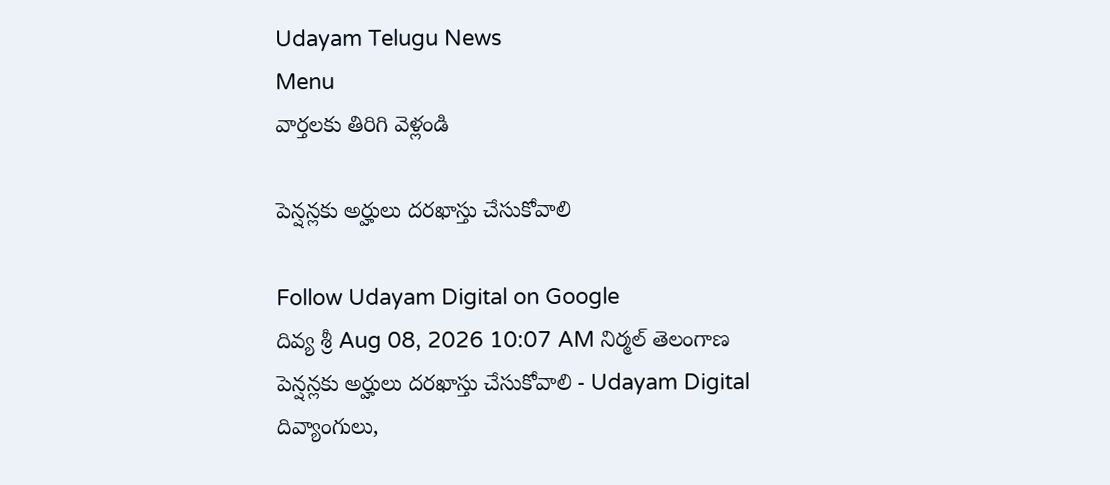Udayam Telugu News
Menu
వార్తలకు తిరిగి వెళ్లండి

పెన్షన్లకు అర్హులు దరఖాస్తు చేసుకోవాలి

Follow Udayam Digital on Google
దివ్య శ్రీ Aug 08, 2026 10:07 AM నిర్మల్ తెలంగాణ
పెన్షన్లకు అర్హులు దరఖాస్తు చేసుకోవాలి - Udayam Digital
దివ్యాంగులు,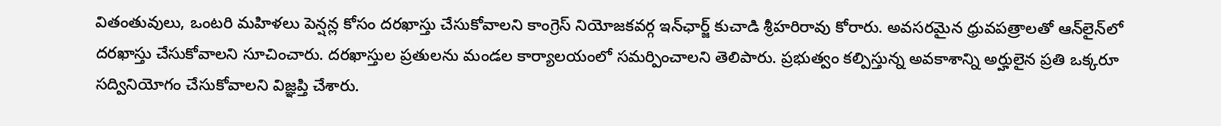వితంతువులు, ఒంటరి మహిళలు పెన్షన్ల కోసం దరఖాస్తు చేసుకోవాలని కాంగ్రెస్ నియోజకవర్గ ఇన్‌ఛార్జ్ కుచాడి శ్రీహరిరావు కోరారు. అవసరమైన ధ్రువపత్రాలతో ఆన్‌లైన్‌లో దరఖాస్తు చేసుకోవాలని సూచించారు. దరఖాస్తుల ప్రతులను మండల కార్యాలయంలో సమర్పించాలని తెలిపారు. ప్రభుత్వం కల్పిస్తున్న అవకాశాన్ని అర్హులైన ప్రతి ఒక్కరూ సద్వినియోగం చేసుకోవాలని విజ్ఞప్తి చేశారు.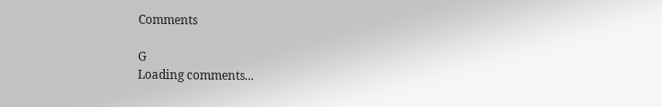Comments

G
Loading comments...